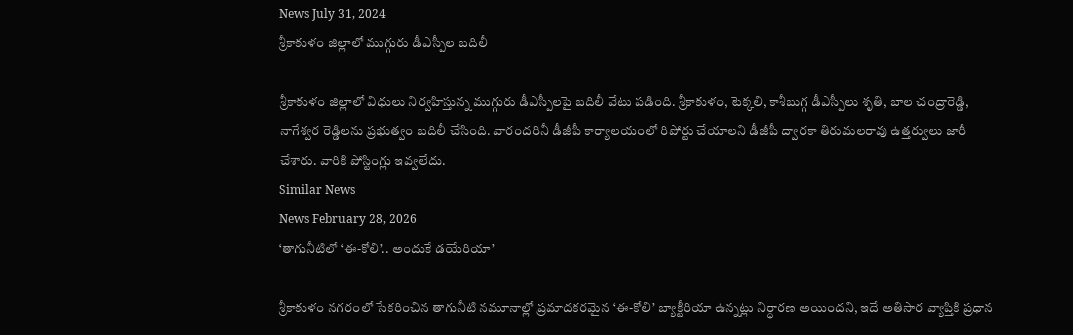News July 31, 2024
శ్రీకాకుళం జిల్లాలో ముగ్గురు డీఎస్పీల బదిలీ

శ్రీకాకుళం జిల్లాలో విధులు నిర్వహిస్తున్న ముగ్గురు డీఎస్పీలపై బదిలీ వేటు పడింది. శ్రీకాకుళం, టెక్కలి, కాశీబుగ్గ డీఎస్పీలు శృతి, బాల చంద్రారెడ్డి, నాగేశ్వర రెడ్డిలను ప్రభుత్వం బదిలీ చేసింది. వారందరినీ డీజీపీ కార్యాలయంలో రిపోర్టు చేయాలని డీజీపీ ద్వారకా తిరుమలరావు ఉత్తర్వులు జారీ చేశారు. వారికి పోస్టింగ్లు ఇవ్వలేదు.
Similar News
News February 28, 2026
‘తాగునీటిలో ‘ఈ-కోలి’.. అందుకే డయేరియా’

శ్రీకాకుళం నగరంలో సేకరించిన తాగునీటి నమూనాల్లో ప్రమాదకరమైన ‘ఈ-కోలి’ బ్యాక్టీరియా ఉన్నట్లు నిర్ధారణ అయిందని, ఇదే అతిసార వ్యాప్తికి ప్రధాన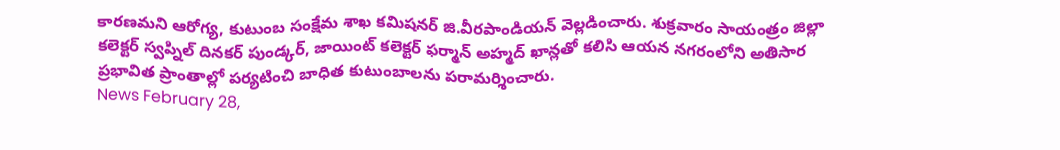కారణమని ఆరోగ్య, కుటుంబ సంక్షేమ శాఖ కమిషనర్ జి.వీరపాండియన్ వెల్లడించారు. శుక్రవారం సాయంత్రం జిల్లా కలెక్టర్ స్వప్నిల్ దినకర్ పుండ్కర్, జాయింట్ కలెక్టర్ ఫర్మాన్ అహ్మద్ ఖాన్లతో కలిసి ఆయన నగరంలోని అతిసార ప్రభావిత ప్రాంతాల్లో పర్యటించి బాధిత కుటుంబాలను పరామర్శించారు.
News February 28,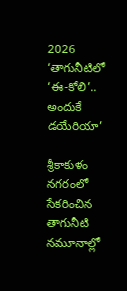2026
‘తాగునీటిలో ‘ఈ-కోలి’.. అందుకే డయేరియా’

శ్రీకాకుళం నగరంలో సేకరించిన తాగునీటి నమూనాల్లో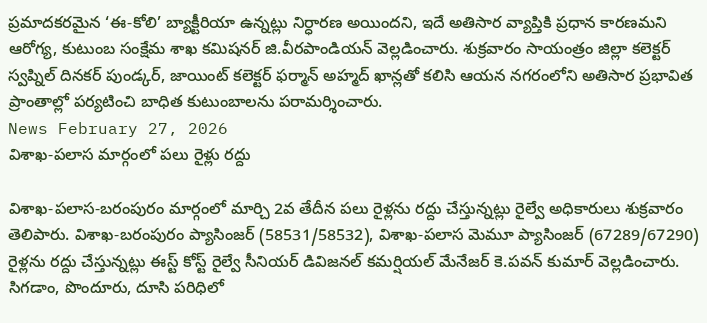ప్రమాదకరమైన ‘ఈ-కోలి’ బ్యాక్టీరియా ఉన్నట్లు నిర్ధారణ అయిందని, ఇదే అతిసార వ్యాప్తికి ప్రధాన కారణమని ఆరోగ్య, కుటుంబ సంక్షేమ శాఖ కమిషనర్ జి.వీరపాండియన్ వెల్లడించారు. శుక్రవారం సాయంత్రం జిల్లా కలెక్టర్ స్వప్నిల్ దినకర్ పుండ్కర్, జాయింట్ కలెక్టర్ ఫర్మాన్ అహ్మద్ ఖాన్లతో కలిసి ఆయన నగరంలోని అతిసార ప్రభావిత ప్రాంతాల్లో పర్యటించి బాధిత కుటుంబాలను పరామర్శించారు.
News February 27, 2026
విశాఖ-పలాస మార్గంలో పలు రైళ్లు రద్దు

విశాఖ-పలాస-బరంపురం మార్గంలో మార్చి 2వ తేదీన పలు రైళ్లను రద్దు చేస్తున్నట్లు రైల్వే అధికారులు శుక్రవారం తెలిపారు. విశాఖ-బరంపురం ప్యాసింజర్ (58531/58532), విశాఖ-పలాస మెమూ ప్యాసింజర్ (67289/67290) రైళ్లను రద్దు చేస్తున్నట్లు ఈస్ట్ కోస్ట్ రైల్వే సీనియర్ డివిజనల్ కమర్షియల్ మేనేజర్ కె.పవన్ కుమార్ వెల్లడించారు. సిగడాం, పొందూరు, దూసి పరిధిలో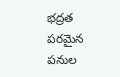భద్రత పరమైన పనుల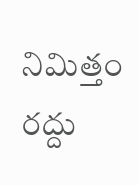నిమిత్తం రద్దు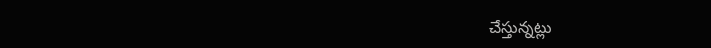చేస్తున్నట్లు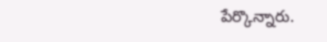పేర్కొన్నారు.